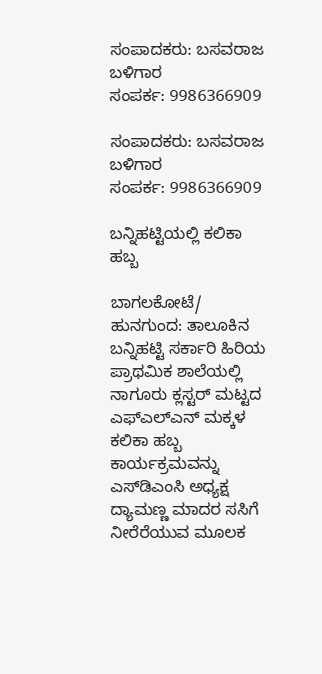ಸಂಪಾದಕರು: ಬಸವರಾಜ ಬಳಿಗಾರ
ಸಂಪರ್ಕ: 9986366909

ಸಂಪಾದಕರು: ಬಸವರಾಜ ಬಳಿಗಾರ
ಸಂಪರ್ಕ: 9986366909

ಬನ್ನಿಹಟ್ಟಿಯಲ್ಲಿ ಕಲಿಕಾ ಹಬ್ಬ

ಬಾಗಲಕೋಟೆ/ ಹುನಗುಂದ: ತಾಲೂಕಿನ ಬನ್ನಿಹಟ್ಟಿ ಸರ್ಕಾರಿ ಹಿರಿಯ ಪ್ರಾಥಮಿಕ ಶಾಲೆಯಲ್ಲಿ ನಾಗೂರು ಕ್ಲಸ್ಟರ್ ಮಟ್ಟದ ಎಫ್ಎಲ್‌ಎನ್ ಮಕ್ಕಳ ಕಲಿಕಾ ಹಬ್ಬ ಕಾರ್ಯಕ್ರಮವನ್ನು ಎಸ್‌ಡಿಎಂಸಿ ಅಧ್ಯಕ್ಷ ದ್ಯಾಮಣ್ಣ ಮಾದರ ಸಸಿಗೆ ನೀರೆರೆಯುವ ಮೂಲಕ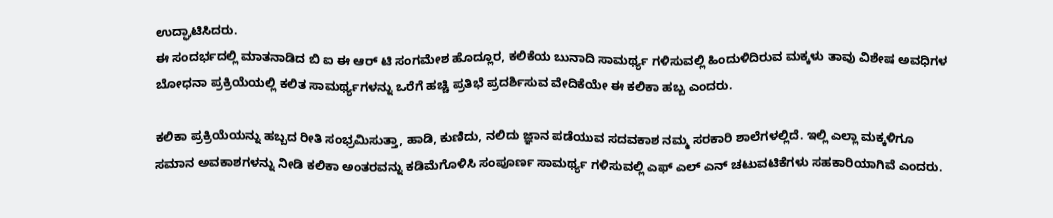ಉದ್ಘಾಟಿಸಿದರು.
ಈ ಸಂದರ್ಭದಲ್ಲಿ ಮಾತನಾಡಿದ ಬಿ ಐ ಈ ಆರ್ ಟಿ ಸಂಗಮೇಶ ಹೊದ್ಲೂರ, ಕಲಿಕೆಯ ಬುನಾದಿ ಸಾಮರ್ಥ್ಯ ಗಳಿಸುವಲ್ಲಿ ಹಿಂದುಳಿದಿರುವ ಮಕ್ಕಳು ತಾವು ವಿಶೇಷ ಅವಧಿಗಳ ಬೋಧನಾ ಪ್ರಕ್ರಿಯೆಯಲ್ಲಿ ಕಲಿತ ಸಾಮರ್ಥ್ಯಗಳನ್ನು ಒರೆಗೆ ಹಚ್ಚಿ ಪ್ರತಿಭೆ ಪ್ರದರ್ಶಿಸುವ ವೇದಿಕೆಯೇ ಈ ಕಲಿಕಾ ಹಬ್ಬ ಎಂದರು.

ಕಲಿಕಾ ಪ್ರಕ್ರಿಯೆಯನ್ನು ಹಬ್ಬದ ರೀತಿ ಸಂಭ್ರಮಿಸುತ್ತಾ, ಹಾಡಿ, ಕುಣಿದು, ನಲಿದು ಜ್ಞಾನ ಪಡೆಯುವ ಸದವಕಾಶ ನಮ್ಮ ಸರಕಾರಿ ಶಾಲೆಗಳಲ್ಲಿದೆ. ಇಲ್ಲಿ ಎಲ್ಲಾ ಮಕ್ಕಳಿಗೂ ಸಮಾನ ಅವಕಾಶಗಳನ್ನು ನೀಡಿ ಕಲಿಕಾ ಅಂತರವನ್ನು ಕಡಿಮೆಗೊಳಿಸಿ ಸಂಪೂರ್ಣ ಸಾಮರ್ಥ್ಯ ಗಳಿಸುವಲ್ಲಿ ಎಫ್ ಎಲ್ ಎನ್ ಚಟುವಟಿಕೆಗಳು ಸಹಕಾರಿಯಾಗಿವೆ ಎಂದರು.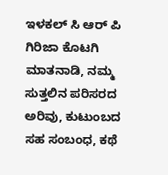ಇಳಕಲ್ ಸಿ ಆರ್ ಪಿ ಗಿರಿಜಾ ಕೊಟಗಿ ಮಾತನಾಡಿ, ನಮ್ಮ ಸುತ್ತಲಿನ ಪರಿಸರದ ಅರಿವು, ಕುಟುಂಬದ ಸಹ ಸಂಬಂಧ, ಕಥೆ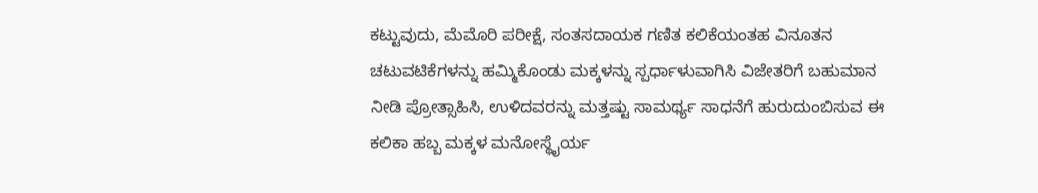ಕಟ್ಟುವುದು, ಮೆಮೊರಿ ಪರೀಕ್ಷೆ, ಸಂತಸದಾಯಕ ಗಣಿತ ಕಲಿಕೆಯಂತಹ ವಿನೂತನ ಚಟುವಟಿಕೆಗಳನ್ನು ಹಮ್ಮಿಕೊಂಡು ಮಕ್ಕಳನ್ನು ಸ್ಪರ್ಧಾಳುವಾಗಿಸಿ ವಿಜೇತರಿಗೆ ಬಹುಮಾನ ನೀಡಿ ಪ್ರೋತ್ಸಾಹಿಸಿ, ಉಳಿದವರನ್ನು ಮತ್ತಷ್ಟು ಸಾಮರ್ಥ್ಯ ಸಾಧನೆಗೆ ಹುರುದುಂಬಿಸುವ ಈ ಕಲಿಕಾ ಹಬ್ಬ ಮಕ್ಕಳ ಮನೋಸ್ಥೈರ್ಯ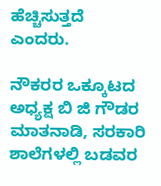ಹೆಚ್ಚಿಸುತ್ತದೆ ಎಂದರು.

ನೌಕರರ ಒಕ್ಕೂಟದ ಅಧ್ಯಕ್ಷ ಬಿ ಜಿ ಗೌಡರ ಮಾತನಾಡಿ, ಸರಕಾರಿ ಶಾಲೆಗಳಲ್ಲಿ ಬಡವರ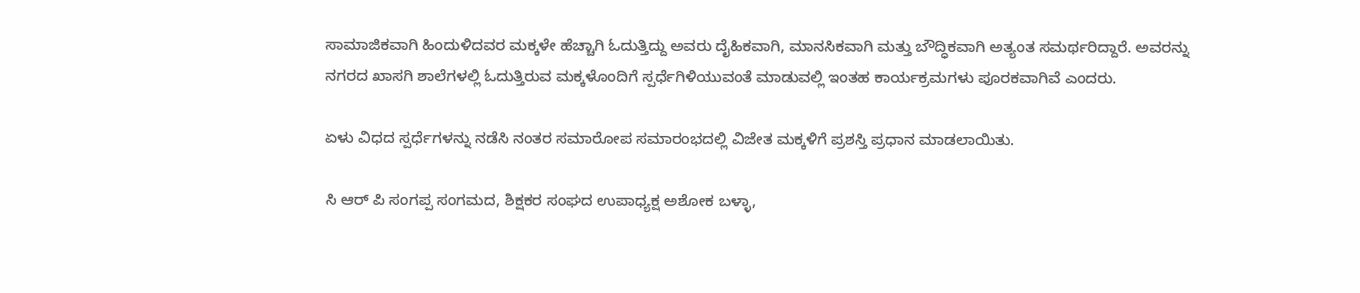ಸಾಮಾಜಿಕವಾಗಿ ಹಿಂದುಳಿದವರ ಮಕ್ಕಳೇ ಹೆಚ್ಚಾಗಿ ಓದುತ್ತಿದ್ದು ಅವರು ದೈಹಿಕವಾಗಿ, ಮಾನಸಿಕವಾಗಿ ಮತ್ತು ಬೌದ್ಧಿಕವಾಗಿ ಅತ್ಯಂತ ಸಮರ್ಥರಿದ್ದಾರೆ. ಅವರನ್ನು ನಗರದ ಖಾಸಗಿ ಶಾಲೆಗಳಲ್ಲಿ ಓದುತ್ತಿರುವ ಮಕ್ಕಳೊಂದಿಗೆ ಸ್ಪರ್ಧೆಗಿಳಿಯುವಂತೆ ಮಾಡುವಲ್ಲಿ ಇಂತಹ ಕಾರ್ಯಕ್ರಮಗಳು ಪೂರಕವಾಗಿವೆ ಎಂದರು.

ಏಳು ವಿಧದ ಸ್ಪರ್ಧೆಗಳನ್ನು ನಡೆಸಿ ನಂತರ ಸಮಾರೋಪ ಸಮಾರಂಭದಲ್ಲಿ ವಿಜೇತ ಮಕ್ಕಳಿಗೆ ಪ್ರಶಸ್ತಿ ಪ್ರಧಾನ ಮಾಡಲಾಯಿತು.

ಸಿ ಆರ್ ಪಿ ಸಂಗಪ್ಪ ಸಂಗಮದ, ಶಿಕ್ಷಕರ ಸಂಘದ ಉಪಾಧ್ಯಕ್ಷ ಅಶೋಕ ಬಳ್ಳಾ,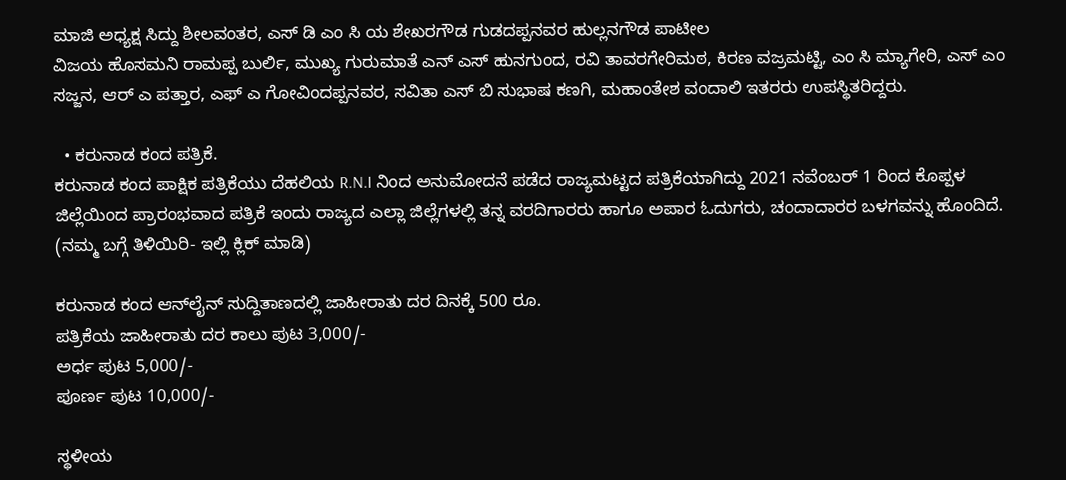ಮಾಜಿ ಅಧ್ಯಕ್ಷ ಸಿದ್ದು ಶೀಲವಂತರ, ಎಸ್ ಡಿ ಎಂ ಸಿ ಯ ಶೇಖರಗೌಡ ಗುಡದಪ್ಪನವರ ಹುಲ್ಲನಗೌಡ ಪಾಟೀಲ
ವಿಜಯ ಹೊಸಮನಿ ರಾಮಪ್ಪ ಬುರ್ಲಿ, ಮುಖ್ಯ ಗುರುಮಾತೆ ಎನ್ ಎಸ್ ಹುನಗುಂದ, ರವಿ ತಾವರಗೇರಿಮಠ, ಕಿರಣ ವಜ್ರಮಟ್ಟಿ, ಎಂ ಸಿ ಮ್ಯಾಗೇರಿ, ಎಸ್ ಎಂ ಸಜ್ಜನ, ಆರ್ ಎ ಪತ್ತಾರ, ಎಫ್ ಎ ಗೋವಿಂದಪ್ಪನವರ, ಸವಿತಾ ಎಸ್ ಬಿ ಸುಭಾಷ ಕಣಗಿ, ಮಹಾಂತೇಶ ವಂದಾಲಿ ಇತರರು ಉಪಸ್ಥಿತರಿದ್ದರು.

  • ಕರುನಾಡ ಕಂದ ಪತ್ರಿಕೆ.
ಕರುನಾಡ ಕಂದ ಪಾಕ್ಷಿಕ ಪತ್ರಿಕೆಯು ದೆಹಲಿಯ R.N.I ನಿಂದ ಅನುಮೋದನೆ ಪಡೆದ ರಾಜ್ಯಮಟ್ಟದ ಪತ್ರಿಕೆಯಾಗಿದ್ದು 2021 ನವೆಂಬರ್ 1 ರಿಂದ ಕೊಪ್ಪಳ ಜಿಲ್ಲೆಯಿಂದ ಪ್ರಾರಂಭವಾದ ಪತ್ರಿಕೆ ಇಂದು ರಾಜ್ಯದ ಎಲ್ಲಾ ಜಿಲ್ಲೆಗಳಲ್ಲಿ ತನ್ನ ವರದಿಗಾರರು ಹಾಗೂ ಅಪಾರ ಓದುಗರು, ಚಂದಾದಾರರ ಬಳಗವನ್ನು ಹೊಂದಿದೆ. (ನಮ್ಮ ಬಗ್ಗೆ ತಿಳಿಯಿರಿ- ಇಲ್ಲಿ ಕ್ಲಿಕ್‌ ಮಾಡಿ)

ಕರುನಾಡ ಕಂದ ಆನ್‌ಲೈನ್‌ ಸುದ್ದಿತಾಣದಲ್ಲಿ ಜಾಹೀರಾತು ದರ ದಿನಕ್ಕೆ 500 ರೂ.
ಪತ್ರಿಕೆಯ ಜಾಹೀರಾತು ದರ ಕಾಲು ಪುಟ 3,000/-
ಅರ್ಧ ಪುಟ 5,000/-
ಪೂರ್ಣ ಪುಟ 10,000/-

ಸ್ಥಳೀಯ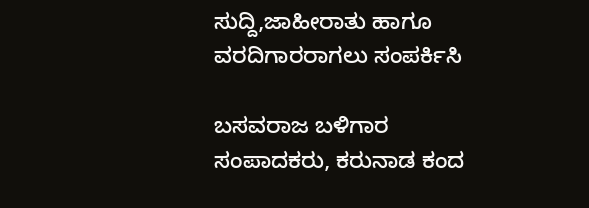ಸುದ್ದಿ,ಜಾಹೀರಾತು ಹಾಗೂ ವರದಿಗಾರರಾಗಲು ಸಂಪರ್ಕಿಸಿ

ಬಸವರಾಜ ಬಳಿಗಾರ
ಸಂಪಾದಕರು, ಕರುನಾಡ ಕಂದ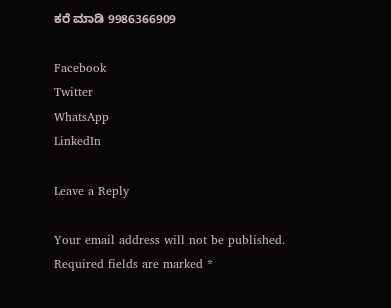ಕರೆ ಮಾಡಿ 9986366909

Facebook
Twitter
WhatsApp
LinkedIn

Leave a Reply

Your email address will not be published. Required fields are marked *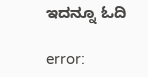ಇದನ್ನೂ ಓದಿ

error: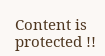Content is protected !!